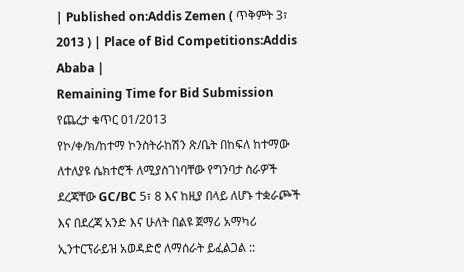| Published on:Addis Zemen ( ጥቅምት 3፣ 2013 ) | Place of Bid Competitions:Addis Ababa |
Remaining Time for Bid Submission
የጨረታ ቁጥር 01/2013
የኮ/ቀ/ክ/ከተማ ኮንስትራከሽን ጽ/ቤት በከፍለ ከተማው ለተለያዩ ሴክተሮች ለሚያስገነባቸው የግንባታ ስራዎች ደረጃቸው GC/BC 5፣ 8 እና ከዚያ በላይ ለሆኑ ተቋራጮች እና በደረጃ አንድ እና ሁለት በልዩ ጀማሪ አማካሪ ኢንተርፕራይዝ አወዳድሮ ለማሰራት ይፈልጋል ::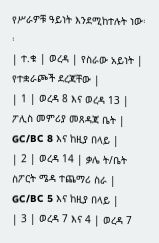የሥራዎቹ ዓይነት እንደሚከተሉት ነው፡፡
| ተ.ቁ | ወረዳ | የስራው አይነት | የተቋራጮች ደረጃቸው |
| 1 | ወረዳ 8 እና ወረዳ 13 | ፖሊስ መምሪያ መጸዳጃ ቤት | GC/BC 8 እና ከዚያ በላይ |
| 2 | ወረዳ 14 | ቃሌ ት/ቤት ስፖርት ሜዳ ተጨማሪ ስራ | GC/BC 5 እና ከዚያ በላይ |
| 3 | ወረዳ 7 እና 4 | ወረዳ 7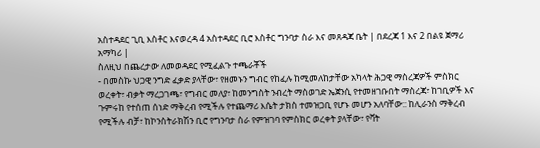አስተዳደር ጊቢ እስቶር እናወረዳ 4 አስተዳደር ቢሮ እስቶር ግንባታ ስራ እና መጸዳጃ ቤት | በደረጃ 1 እና 2 በልዩ ጀማሪ አማካሪ |
ስለዚህ በጨረታው ለመወዳደር የሚፈልጉ ተጫራቾች
- በመስኩ ህጋዊ ንግድ ፈቃድ ያላቸው፣ የዘመኑን ግብር የከፈሉ ከሚመለከታቸው አካላት ሕጋዊ ማስረጃዎች ምስክር ወረቀት፣ ብቃት ማረጋገጫ፣ የግብር መለያ፣ ከመንግስት ንብረት ማስወገድ ኤጀንሲ የተመዘገቡበት ማስረጃ፣ ከገቢዎች እና ጉምሩከ የተሰጠ ሰነድ ማቅረብ የሚችሉ የተጨማሪ እሴት ታክስ ተመዝጋቢ የሆኑ መሆን አለባቸው:: ከሊራንስ ማቅረብ የሚችሉ ብቻ፣ ከኮንስትራክሽን ቢሮ የግንባታ ስራ የምዝገባ የምስክር ወረቀት ያላቸው፣ የቫት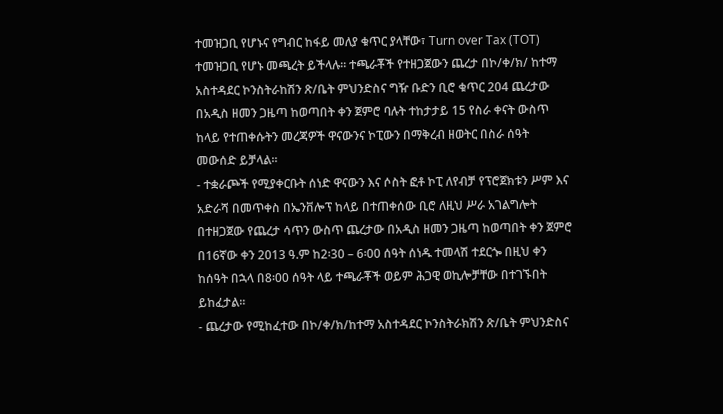ተመዝጋቢ የሆኑና የግብር ከፋይ መለያ ቁጥር ያላቸው፣ Turn over Tax (TOT) ተመዝጋቢ የሆኑ መጫረት ይችላሉ፡፡ ተጫራቾች የተዘጋጀውን ጨረታ በኮ/ቀ/ክ/ ከተማ አስተዳደር ኮንስትራከሽን ጽ/ቤት ምህንድስና ግዥ ቡድን ቢሮ ቁጥር 204 ጨረታው በአዲስ ዘመን ጋዜጣ ከወጣበት ቀን ጀምሮ ባሉት ተከታታይ 15 የስራ ቀናት ውስጥ ከላይ የተጠቀሱትን መረጃዎች ዋናውንና ኮፒውን በማቅረብ ዘወትር በስራ ሰዓት መውሰድ ይቻላል፡፡
- ተቋራጮች የሚያቀርቡት ሰነድ ዋናውን እና ሶስት ፎቶ ኮፒ ለየብቻ የፕሮጀክቱን ሥም እና አድራሻ በመጥቀስ በኤንቨሎፕ ከላይ በተጠቀሰው ቢሮ ለዚህ ሥራ አገልግሎት በተዘጋጀው የጨረታ ሳጥን ውስጥ ጨረታው በአዲስ ዘመን ጋዜጣ ከወጣበት ቀን ጀምሮ በ16ኛው ቀን 2013 ዓ.ም ከ2፡30 – 6፡00 ሰዓት ሰነዱ ተመላሽ ተደርጐ በዚህ ቀን ከሰዓት በኋላ በ8፡00 ሰዓት ላይ ተጫራቾች ወይም ሕጋዊ ወኪሎቻቸው በተገኙበት ይከፈታል፡፡
- ጨረታው የሚከፈተው በኮ/ቀ/ክ/ከተማ አስተዳደር ኮንስትራክሽን ጽ/ቤት ምህንድስና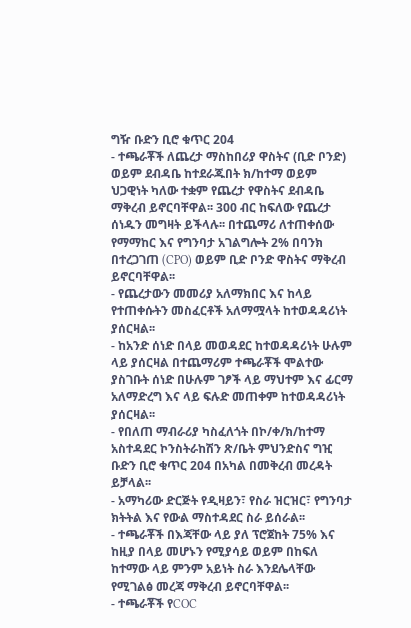ግዥ ቡድን ቢሮ ቁጥር 204
- ተጫራቾች ለጨረታ ማስከበሪያ ዋስትና (ቢድ ቦንድ) ወይም ደብዳቤ ከተደራጁበት ክ/ከተማ ወይም ህጋዊነት ካለው ተቋም የጨረታ የዋስትና ደብዳቤ ማቅረብ ይኖርባቸዋል፡፡ 300 ብር ከፍለው የጨረታ ሰነዱን መግዛት ይችላሉ፡፡ በተጨማሪ ለተጠቀሰው የማማከር እና የግንባታ አገልግሎት 2% በባንክ በተረጋገጠ (CPO) ወይም ቢድ ቦንድ ዋስትና ማቅረብ ይኖርባቸዋል፡፡
- የጨረታውን መመሪያ አለማክበር እና ከላይ የተጠቀሱትን መስፈርቶች አለማሟላት ከተወዳዳሪነት ያሰርዛል፡፡
- ከአንድ ሰነድ በላይ መወዳደር ከተወዳዳሪነት ሁሉም ላይ ያሰርዛል በተጨማሪም ተጫራቾች ሞልተው ያስገቡት ሰነድ በሁሉም ገፆች ላይ ማህተም እና ፊርማ አለማድረግ እና ላይ ፍሉድ መጠቀም ከተወዳዳሪነት ያሰርዛል፡፡
- የበለጠ ማብራሪያ ካስፈለጎት በኮ/ቀ/ክ/ከተማ አስተዳደር ኮንስትራከሽን ጽ/ቤት ምህንድስና ግዢ ቡድን ቢሮ ቁጥር 204 በአካል በመቅረብ መረዳት ይቻላል፡፡
- አማካሪው ድርጅት የዲዛይን፣ የስራ ዝርዝር፣ የግንባታ ክትትል እና የውል ማስተዳደር ስራ ይሰራል፡፡
- ተጫራቾች በእጃቸው ላይ ያለ ፕሮጀከት 75% እና ከዚያ በላይ መሆኑን የሚያሳይ ወይም በከፍለ ከተማው ላይ ምንም አይነት ስራ እንደሌላቸው የሚገልፅ መረጃ ማቅረብ ይኖርባቸዋል፡፡
- ተጫራቾች የCOC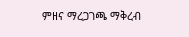ምዘና ማረጋገጫ ማቅረብ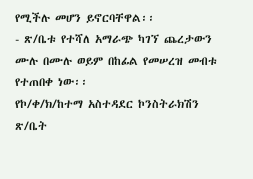የሚችሉ መሆን ይኖርባቸዋል፡፡
- ጽ/ቤቱ የተሻለ አማራጭ ካገኘ ጨረታውን ሙሉ በሙሉ ወይም በከፊል የመሠረዝ መብቱ የተጠበቀ ነው፡፡
የኮ/ቀ/ክ/ከተማ አስተዳደር ኮንስትራክሽን ጽ/ቤት